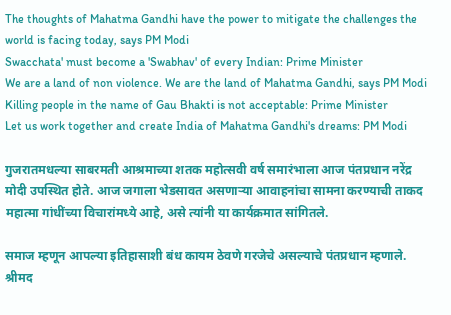The thoughts of Mahatma Gandhi have the power to mitigate the challenges the world is facing today, says PM Modi
Swacchata' must become a 'Swabhav' of every Indian: Prime Minister
We are a land of non violence. We are the land of Mahatma Gandhi, says PM Modi
Killing people in the name of Gau Bhakti is not acceptable: Prime Minister
Let us work together and create India of Mahatma Gandhi's dreams: PM Modi

गुजरातमधल्या साबरमती आश्रमाच्या शतक महोत्सवी वर्ष समारंभाला आज पंतप्रधान नरेंद्र मोदी उपस्थित होते. आज जगाला भेडसावत असणाऱ्या आवाहनांचा सामना करण्याची ताकद महात्मा गांधींच्या विचारांमध्ये आहे, असे त्यांनी या कार्यक्रमात सांगितले.

समाज म्हणून आपल्या इतिहासाशी बंध कायम ठेवणे गरजेचे असल्याचे पंतप्रधान म्हणाले. श्रीमद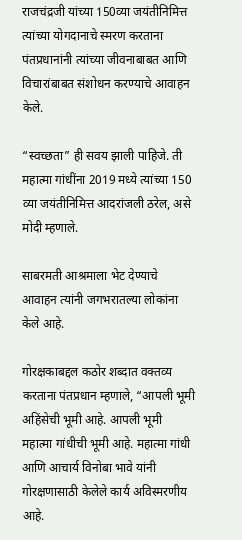राजचंद्रजी यांच्या 150व्या जयंतीनिमित्त त्यांच्या योगदानाचे स्मरण करताना पंतप्रधानांनी त्यांच्या जीवनाबाबत आणि विचारांबाबत संशोधन करण्याचे आवाहन केले.

“स्वच्छता” ही सवय झाली पाहिजे. ती महात्मा गांधींना 2019 मध्ये त्यांच्या 150 व्या जयंतीनिमित्त आदरांजली ठरेल, असे मोदी म्हणाले.

साबरमती आश्रमाला भेट देण्याचे आवाहन त्यांनी जगभरातल्या लोकांना केले आहे.

गोरक्षकाबद्दल कठोर शब्दात वक्तव्य करताना पंतप्रधान म्हणाले, “आपली भूमी अहिंसेची भूमी आहे. आपली भूमी महात्मा गांधीची भूमी आहे. महात्मा गांधी आणि आचार्य विनोबा भावे यांनी गोरक्षणासाठी केलेले कार्य अविस्मरणीय आहे.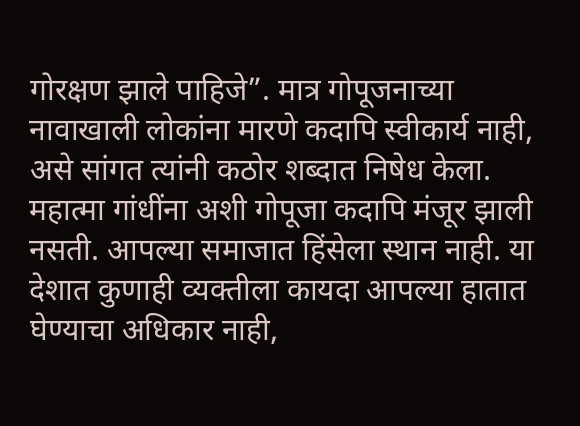गोरक्षण झाले पाहिजे”. मात्र गोपूजनाच्या नावाखाली लोकांना मारणे कदापि स्वीकार्य नाही, असे सांगत त्यांनी कठोर शब्दात निषेध केला. महात्मा गांधींना अशी गोपूजा कदापि मंजूर झाली नसती. आपल्या समाजात हिंसेला स्थान नाही. या देशात कुणाही व्यक्तीला कायदा आपल्या हातात घेण्याचा अधिकार नाही,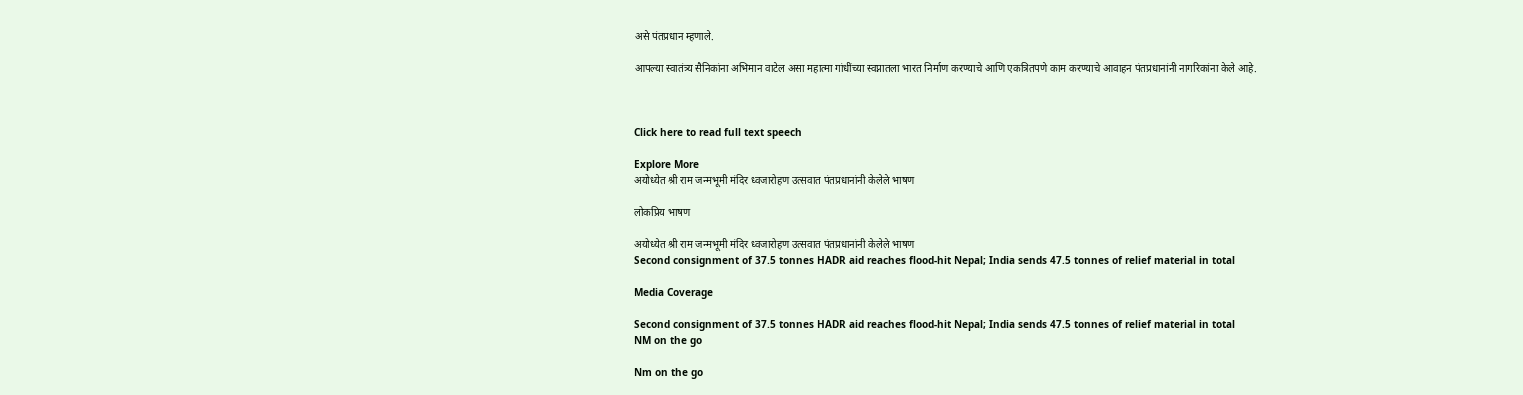असे पंतप्रधान म्हणाले.

आपल्या स्वातंत्र्य सैनिकांना अभिमान वाटेल असा महात्मा गांधींच्या स्वप्नातला भारत निर्माण करण्याचे आणि एकत्रितपणे काम करण्याचे आवाहन पंतप्रधानांनी नागरिकांना केले आहे.



Click here to read full text speech

Explore More
अयोध्येत श्री राम जन्मभूमी मंदिर ध्वजारोहण उत्सवात पंतप्रधानांनी केलेले भाषण

लोकप्रिय भाषण

अयोध्येत श्री राम जन्मभूमी मंदिर ध्वजारोहण उत्सवात पंतप्रधानांनी केलेले भाषण
Second consignment of 37.5 tonnes HADR aid reaches flood-hit Nepal; India sends 47.5 tonnes of relief material in total

Media Coverage

Second consignment of 37.5 tonnes HADR aid reaches flood-hit Nepal; India sends 47.5 tonnes of relief material in total
NM on the go

Nm on the go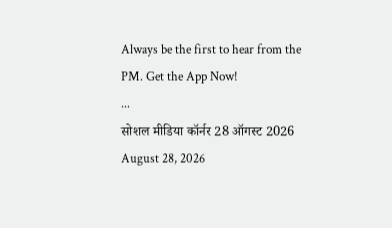Always be the first to hear from the PM. Get the App Now!
...
सोशल मीडिया कॉर्नर 28 ऑगस्ट 2026
August 28, 2026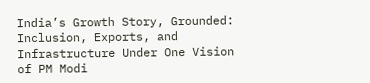India’s Growth Story, Grounded: Inclusion, Exports, and Infrastructure Under One Vision of PM Modi